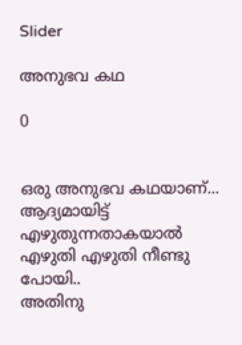Slider

അനുഭവ കഥ

0


ഒരു അനുഭവ കഥയാണ്...
ആദ്യമായിട്ട് എഴുതുന്നതാകയാൽ എഴുതി എഴുതി നീണ്ടു പോയി..
അതിനു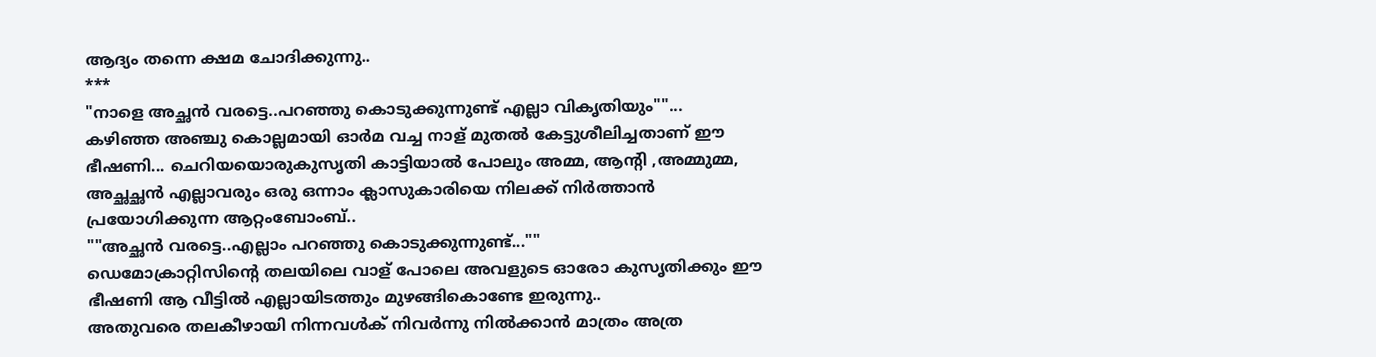ആദ്യം തന്നെ ക്ഷമ ചോദിക്കുന്നു..
***
"നാളെ അച്ഛൻ വരട്ടെ..പറഞ്ഞു കൊടുക്കുന്നുണ്ട് എല്ലാ വികൃതിയും""...
കഴിഞ്ഞ അഞ്ചു കൊല്ലമായി ഓർമ വച്ച നാള് മുതൽ കേട്ടുശീലിച്ചതാണ് ഈ ഭീഷണി... ചെറിയയൊരുകുസൃതി കാട്ടിയാൽ പോലും അമ്മ, ആന്റി ,അമ്മുമ്മ, അച്ഛച്ഛൻ എല്ലാവരും ഒരു ഒന്നാം ക്ലാസുകാരിയെ നിലക്ക് നിർത്താൻ പ്രയോഗിക്കുന്ന ആറ്റംബോംബ്..
""അച്ഛൻ വരട്ടെ..എല്ലാം പറഞ്ഞു കൊടുക്കുന്നുണ്ട്...""
ഡെമോക്രാറ്റിസിന്റെ തലയിലെ വാള് പോലെ അവളുടെ ഓരോ കുസൃതിക്കും ഈ ഭീഷണി ആ വീട്ടിൽ എല്ലായിടത്തും മുഴങ്ങികൊണ്ടേ ഇരുന്നു..
അതുവരെ തലകീഴായി നിന്നവൾക് നിവർന്നു നിൽക്കാൻ മാത്രം അത്ര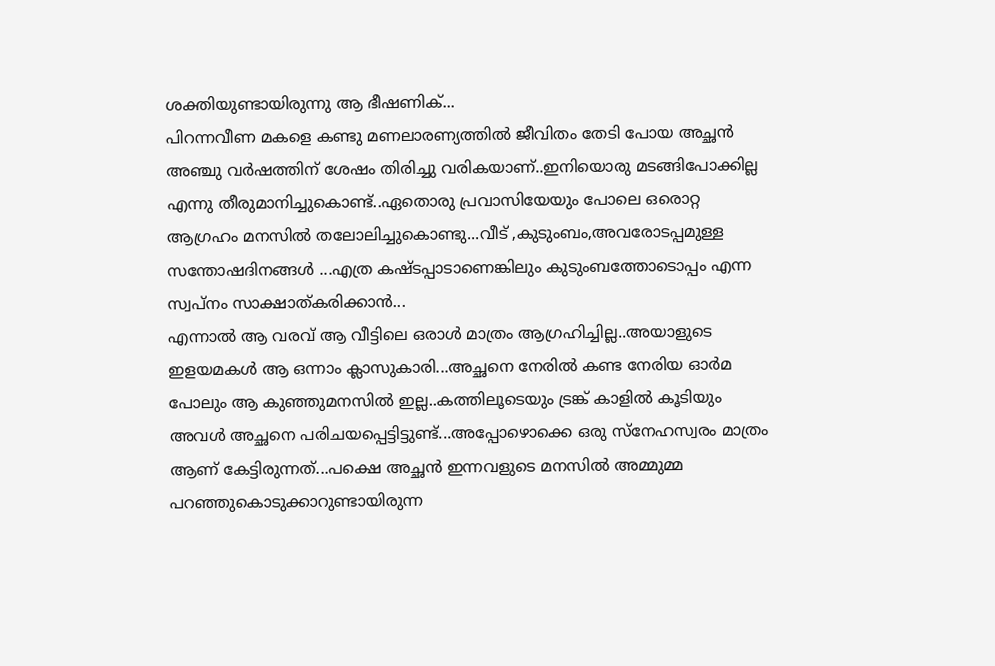ശക്തിയുണ്ടായിരുന്നു ആ ഭീഷണിക്...
പിറന്നവീണ മകളെ കണ്ടു മണലാരണ്യത്തിൽ ജീവിതം തേടി പോയ അച്ഛൻ അഞ്ചു വർഷത്തിന് ശേഷം തിരിച്ചു വരികയാണ്..ഇനിയൊരു മടങ്ങിപോക്കില്ല എന്നു തീരുമാനിച്ചുകൊണ്ട്..ഏതൊരു പ്രവാസിയേയും പോലെ ഒരൊറ്റ ആഗ്രഹം മനസിൽ തലോലിച്ചുകൊണ്ടു...വീട് ,കുടുംബം,അവരോടപ്പമുള്ള സന്തോഷദിനങ്ങൾ ...എത്ര കഷ്ടപ്പാടാണെങ്കിലും കുടുംബത്തോടൊപ്പം എന്ന സ്വപ്നം സാക്ഷാത്കരിക്കാൻ...
എന്നാൽ ആ വരവ് ആ വീട്ടിലെ ഒരാൾ മാത്രം ആഗ്രഹിച്ചില്ല..അയാളുടെ ഇളയമകൾ ആ ഒന്നാം ക്ലാസുകാരി...അച്ഛനെ നേരിൽ കണ്ട നേരിയ ഓർമ പോലും ആ കുഞ്ഞുമനസിൽ ഇല്ല..കത്തിലൂടെയും ട്രങ്ക് കാളിൽ കൂടിയും അവൾ അച്ഛനെ പരിചയപ്പെട്ടിട്ടുണ്ട്...അപ്പോഴൊക്കെ ഒരു സ്നേഹസ്വരം മാത്രം ആണ് കേട്ടിരുന്നത്...പക്ഷെ അച്ഛൻ ഇന്നവളുടെ മനസിൽ അമ്മുമ്മ പറഞ്ഞുകൊടുക്കാറുണ്ടായിരുന്ന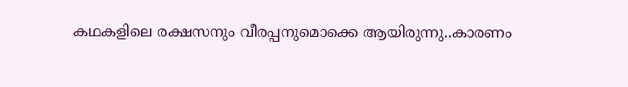കഥകളിലെ രക്ഷസനും വീരപ്പനുമൊക്കെ ആയിരുന്നു..കാരണം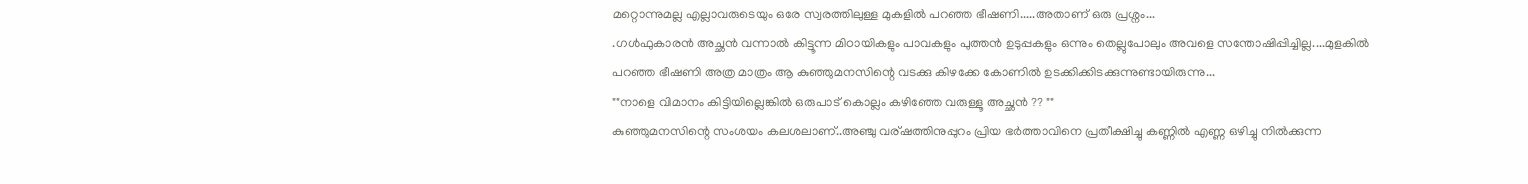മറ്റൊന്നുമല്ല എല്ലാവരുടെയും ഒരേ സ്വരത്തിലുള്ള മുകളിൽ പറഞ്ഞ ഭീഷണി.....അതാണ് ഒരു പ്രശ്നം...
.ഗൾഫുകാരൻ അച്ഛൻ വന്നാൽ കിട്ടൂന്ന മിഠായികളും പാവകളും പുത്തൻ ഉടുപ്പകളും ഒന്നും തെല്ലുപോലും അവളെ സന്തോഷിപ്പിച്ചില്ല....മുളകിൽ പറഞ്ഞ ഭീഷണി അത്ര മാത്രം ആ കുഞ്ഞുമനസിന്റെ വടക്കു കിഴക്കേ കോണിൽ ഉടക്കിക്കിടക്കുന്നുണ്ടായിരുന്നു...
""നാളെ വിമാനം കിട്ടിയില്ലെങ്കിൽ ഒരുപാട് കൊല്ലം കഴിഞ്ഞേ വരുള്ളൂ അച്ഛൻ ?? ""
കുഞ്ഞുമനസിന്റെ സംശയം കലശലാണ്..അഞ്ചു വര്ഷത്തിനുപ്പുറം പ്രിയ ഭർത്താവിനെ പ്രതീക്ഷിച്ചു കണ്ണിൽ എണ്ണ ഒഴിച്ചു നിൽക്കുന്ന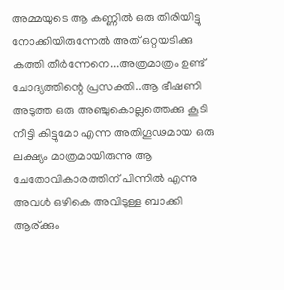അമ്മയുടെ ആ കണ്ണിൽ ഒരു തിരിയിട്ടു നോക്കിയിരുന്നേൽ അത് ഒറ്റയടിക്കു കത്തി തീർന്നേനെ...അത്രമാത്രം ഉണ്ട് ചോദ്യത്തിന്റെ പ്രസക്തി..ആ ഭീഷണി അടുത്ത ഒരു അഞ്ചുകൊല്ലത്തെക്കു കൂടി നീട്ടി കിട്ടുമോ എന്ന അതിഗൂഢമായ ഒരു ലക്ഷ്യം മാത്രമായിരുന്നു ആ ചേതോവികാരത്തിന് പിന്നിൽ എന്നു അവൾ ഒഴികെ അവിടുള്ള ബാക്കി ആര്ക്കും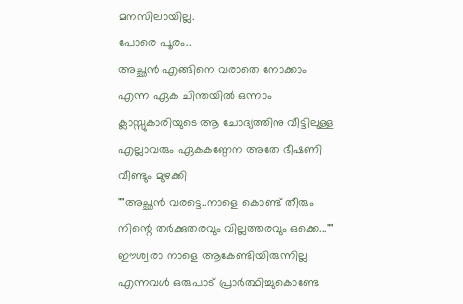മനസിലായില്ല.
പോരെ പൂരം..
അച്ഛൻ എങ്ങിനെ വരാതെ നോക്കാം എന്ന ഏക ചിന്തയിൽ ഒന്നാം ക്ലാസ്സുകാരിയുടെ ആ ചോദ്യത്തിനു വീട്ടിലുള്ള എല്ലാവരും ഏകകണ്ഠേന അതേ ഭീഷണി വീണ്ടും മുഴക്കി
""അച്ഛൻ വരട്ടെ..നാളെ കൊണ്ട് തീരും നിന്റെ തർക്കുതരവും വില്ലത്തരവും ഒക്കെ...""
ഈശ്വരാ നാളെ ആകേണ്ടിയിരുന്നില്ല എന്നവൾ ഒരുപാട് പ്രാർത്ഥിച്ചുകൊണ്ടേ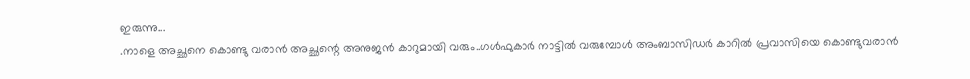ഇരുന്നു...
.നാളെ അച്ഛനെ കൊണ്ടു വരാൻ അച്ഛന്റെ അനുജൻ കാറുമായി വരും..ഗൾഫുകാർ നാട്ടിൽ വരുമ്പോൾ അംബാസിഡർ കാറിൽ പ്രവാസിയെ കൊണ്ടുവരാൻ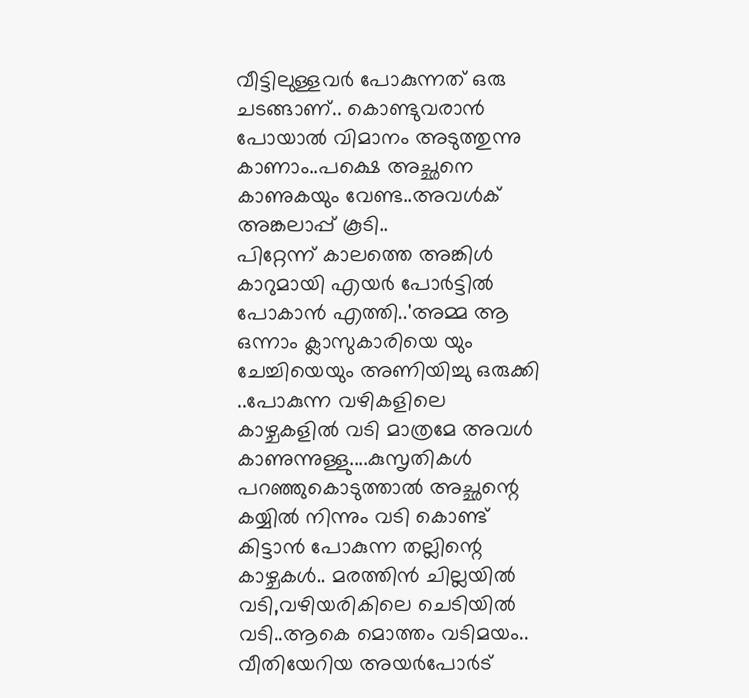വീട്ടിലുള്ളവർ പോകുന്നത് ഒരു ചടങ്ങാണ്.. കൊണ്ടുവരാൻ പോയാൽ വിമാനം അടുത്തുന്നു കാണാം..പക്ഷെ അച്ഛനെ കാണുകയും വേണ്ട..അവൾക് അങ്കലാപ്പ് കൂടി..
പിറ്റേന്ന് കാലത്തെ അങ്കിൾ കാറുമായി എയർ പോർട്ടിൽ പോകാൻ എത്തി..'അമ്മ ആ ഒന്നാം ക്ലാസുകാരിയെ യും ചേച്ചിയെയും അണിയിച്ചു ഒരുക്കി ..പോകുന്ന വഴികളിലെ കാഴ്ചകളിൽ വടി മാത്രമേ അവൾ കാണുന്നുള്ളു....കുസൃതികൾ പറഞ്ഞുകൊടുത്താൽ അച്ഛന്റെ കയ്യിൽ നിന്നും വടി കൊണ്ട് കിട്ടാൻ പോകുന്ന തല്ലിന്റെ കാഴ്ചകൾ.. മരത്തിൻ ചില്ലയിൽ വടി,വഴിയരികിലെ ചെടിയിൽ വടി..ആകെ മൊത്തം വടിമയം..
വീതിയേറിയ അയർപോർട്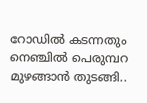റോഡിൽ കടന്നതും നെഞ്ചിൽ പെരുമ്പറ മുഴങ്ങാൻ തുടങ്ങി..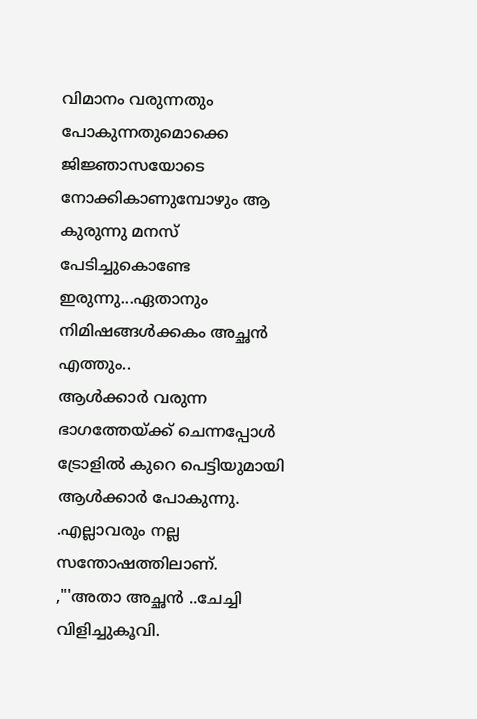വിമാനം വരുന്നതും പോകുന്നതുമൊക്കെ ജിജ്ഞാസയോടെ നോക്കികാണുമ്പോഴും ആ കുരുന്നു മനസ് പേടിച്ചുകൊണ്ടേ ഇരുന്നു...ഏതാനും നിമിഷങ്ങൾക്കകം അച്ഛൻ എത്തും..
ആൾക്കാർ വരുന്ന ഭാഗത്തേയ്ക്ക് ചെന്നപ്പോൾ ട്രോളിൽ കുറെ പെട്ടിയുമായി ആൾക്കാർ പോകുന്നു.
.എല്ലാവരും നല്ല സന്തോഷത്തിലാണ്.
,"'അതാ അച്ഛൻ ..ചേച്ചി വിളിച്ചുകൂവി.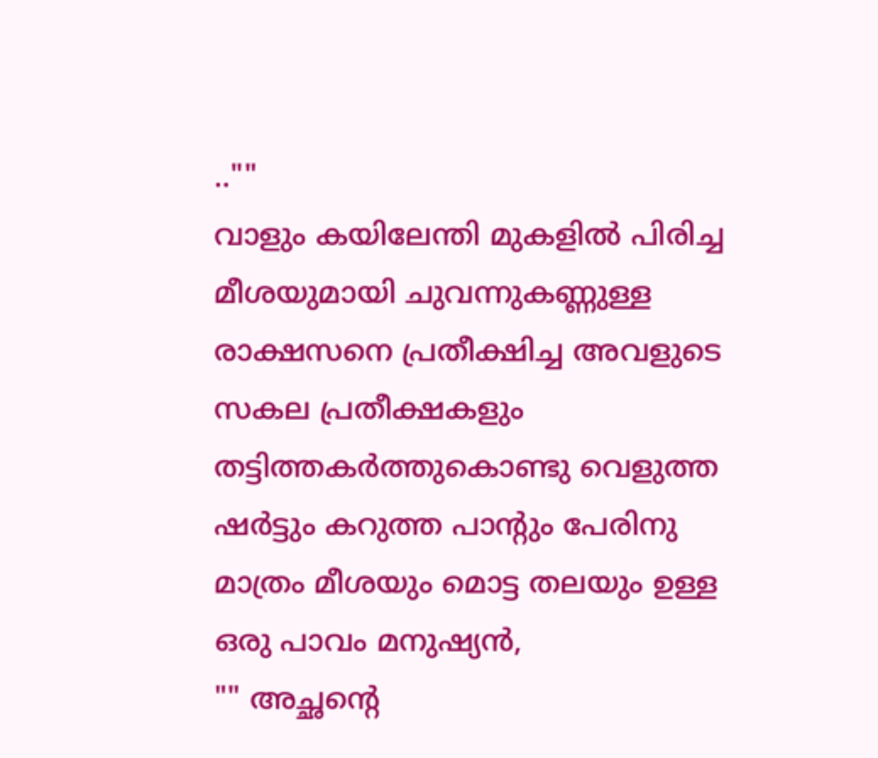..""
വാളും കയിലേന്തി മുകളിൽ പിരിച്ച മീശയുമായി ചുവന്നുകണ്ണുള്ള രാക്ഷസനെ പ്രതീക്ഷിച്ച അവളുടെ സകല പ്രതീക്ഷകളും തട്ടിത്തകർത്തുകൊണ്ടു വെളുത്ത ഷർട്ടും കറുത്ത പാന്റും പേരിനു മാത്രം മീശയും മൊട്ട തലയും ഉള്ള ഒരു പാവം മനുഷ്യൻ,
"" അച്ഛന്റെ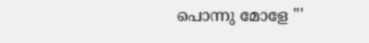പൊന്നു മോളേ "'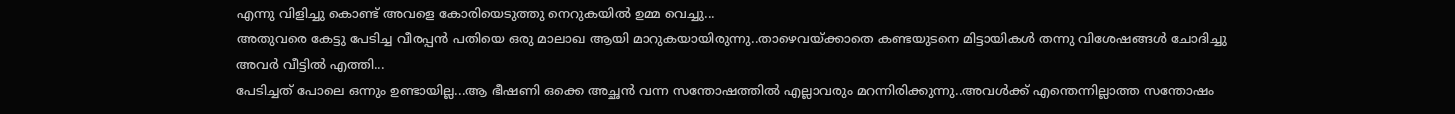എന്നു വിളിച്ചു കൊണ്ട് അവളെ കോരിയെടുത്തു നെറുകയിൽ ഉമ്മ വെച്ചു...
അതുവരെ കേട്ടു പേടിച്ച വീരപ്പൻ പതിയെ ഒരു മാലാഖ ആയി മാറുകയായിരുന്നു..താഴെവയ്ക്കാതെ കണ്ടയുടനെ മിട്ടായികൾ തന്നു വിശേഷങ്ങൾ ചോദിച്ചു അവർ വീട്ടിൽ എത്തി...
പേടിച്ചത് പോലെ ഒന്നും ഉണ്ടായില്ല...ആ ഭീഷണി ഒക്കെ അച്ഛൻ വന്ന സന്തോഷത്തിൽ എല്ലാവരും മറന്നിരിക്കുന്നു..അവൾക്ക് എന്തെന്നില്ലാത്ത സന്തോഷം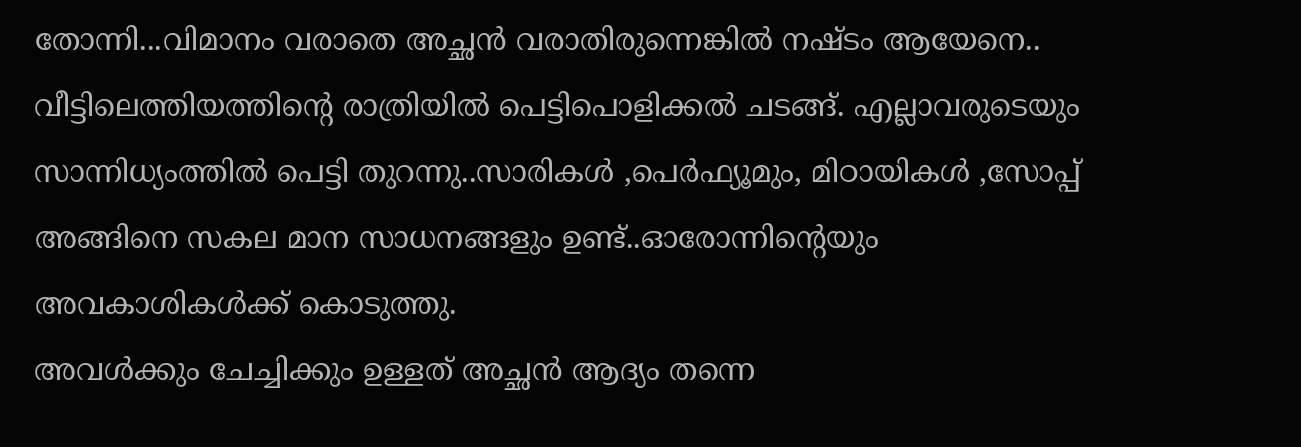തോന്നി...വിമാനം വരാതെ അച്ഛൻ വരാതിരുന്നെങ്കിൽ നഷ്ടം ആയേനെ..
വീട്ടിലെത്തിയത്തിന്റെ രാത്രിയിൽ പെട്ടിപൊളിക്കൽ ചടങ്ങ്. എല്ലാവരുടെയും സാന്നിധ്യംത്തിൽ പെട്ടി തുറന്നു..സാരികൾ ,പെർഫ്യൂമും, മിഠായികൾ ,സോപ്പ് അങ്ങിനെ സകല മാന സാധനങ്ങളും ഉണ്ട്..ഓരോന്നിന്റെയും അവകാശികൾക്ക് കൊടുത്തു.
അവൾക്കും ചേച്ചിക്കും ഉള്ളത് അച്ഛൻ ആദ്യം തന്നെ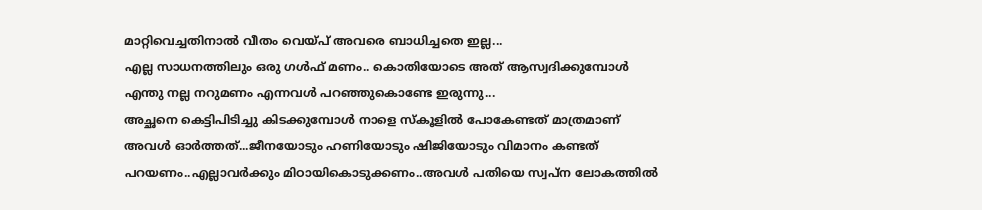മാറ്റിവെച്ചതിനാൽ വീതം വെയ്പ് അവരെ ബാധിച്ചതെ ഇല്ല...
എല്ല സാധനത്തിലും ഒരു ഗൾഫ് മണം.. കൊതിയോടെ അത് ആസ്വദിക്കുമ്പോൾ എന്തു നല്ല നറുമണം എന്നവൾ പറഞ്ഞുകൊണ്ടേ ഇരുന്നു...
അച്ഛനെ കെട്ടിപിടിച്ചു കിടക്കുമ്പോൾ നാളെ സ്കൂളിൽ പോകേണ്ടത് മാത്രമാണ് അവൾ ഓർത്തത്...ജീനയോടും ഹണിയോടും ഷിജിയോടും വിമാനം കണ്ടത് പറയണം..എല്ലാവർക്കും മിഠായികൊടുക്കണം..അവൾ പതിയെ സ്വപ്‍ന ലോകത്തിൽ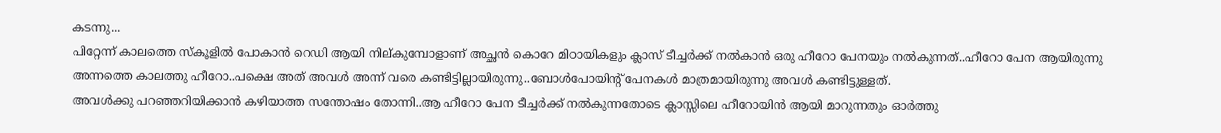കടന്നു...
പിറ്റേന്ന് കാലത്തെ സ്കൂളിൽ പോകാൻ റെഡി ആയി നില്കുമ്പോളാണ് അച്ഛൻ കൊറേ മിഠായികളും ക്ലാസ് ടീച്ചർക്ക് നൽകാൻ ഒരു ഹീറോ പേനയും നൽകുന്നത്..ഹീറോ പേന ആയിരുന്നു അന്നത്തെ കാലത്തു ഹീറോ..പക്ഷെ അത് അവൾ അന്ന് വരെ കണ്ടിട്ടില്ലായിരുന്നു..ബോൾപോയിന്റ് പേനകൾ മാത്രമായിരുന്നു അവൾ കണ്ടിട്ടുള്ളത്.
അവൾക്കു പറഞ്ഞറിയിക്കാൻ കഴിയാത്ത സന്തോഷം തോന്നി..ആ ഹീറോ പേന ടീച്ചർക്ക് നൽകുന്നതോടെ ക്ലാസ്സിലെ ഹീറോയിൻ ആയി മാറുന്നതും ഓർത്തു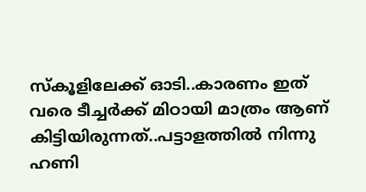സ്കൂളിലേക്ക് ഓടി..കാരണം ഇത് വരെ ടീച്ചർക്ക് മിഠായി മാത്രം ആണ് കിട്ടിയിരുന്നത്..പട്ടാളത്തിൽ നിന്നു ഹണി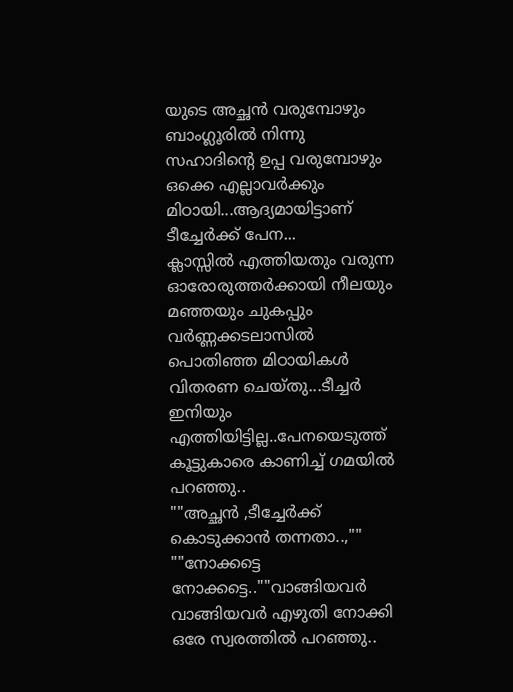യുടെ അച്ഛൻ വരുമ്പോഴും ബാംഗ്ലൂരിൽ നിന്നു സഹാദിന്റെ ഉപ്പ വരുമ്പോഴും ഒക്കെ എല്ലാവർക്കും മിഠായി...ആദ്യമായിട്ടാണ് ടീച്ചേർക്ക് പേന...
ക്ലാസ്സിൽ എത്തിയതും വരുന്ന ഓരോരുത്തർക്കായി നീലയും മഞ്ഞയും ചുകപ്പും വർണ്ണക്കടലാസിൽ പൊതിഞ്ഞ മിഠായികൾ വിതരണ ചെയ്തു...ടീച്ചർ ഇനിയും എത്തിയിട്ടില്ല..പേനയെടുത്ത് കൂട്ടുകാരെ കാണിച്ച് ഗമയിൽ പറഞ്ഞു..
""അച്ഛൻ ,ടീച്ചേർക്ക് കൊടുക്കാൻ തന്നതാ..,""
""നോക്കട്ടെ നോക്കട്ടെ..""വാങ്ങിയവർ വാങ്ങിയവർ എഴുതി നോക്കി ഒരേ സ്വരത്തിൽ പറഞ്ഞു..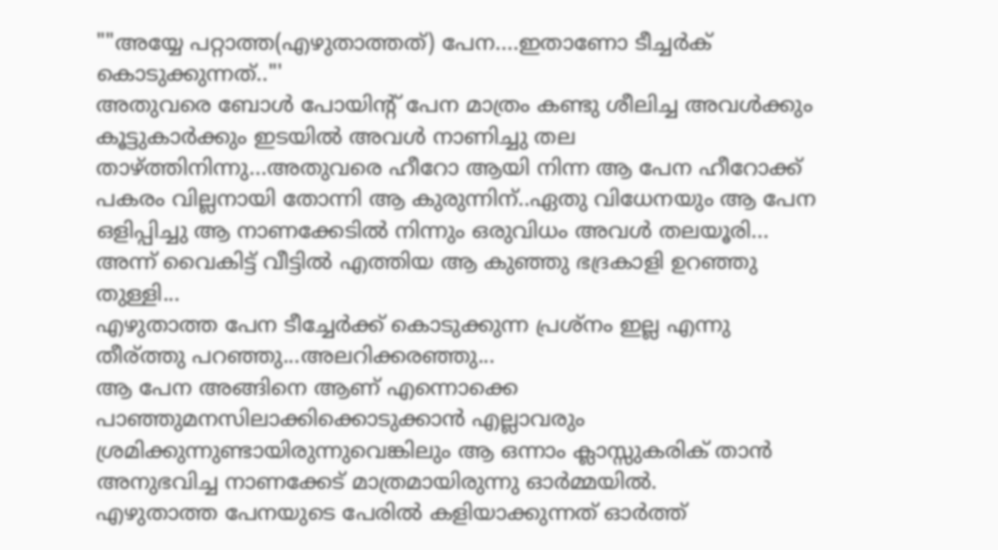""അയ്യേ പറ്റാത്ത(എഴുതാത്തത്) പേന....ഇതാണോ ടീച്ചർക് കൊടുക്കുന്നത്.."'
അതുവരെ ബോൾ പോയിന്റ് പേന മാത്രം കണ്ടു ശീലിച്ച അവൾക്കും കൂട്ടുകാർക്കും ഇടയിൽ അവൾ നാണിച്ചു തല താഴ്ത്തിനിന്നു...അതുവരെ ഹീറോ ആയി നിന്ന ആ പേന ഹീറോക്ക് പകരം വില്ലനായി തോന്നി ആ കുരുന്നിന്..ഏതു വിധേനയും ആ പേന ഒളിപ്പിച്ചു ആ നാണക്കേടിൽ നിന്നും ഒരുവിധം അവൾ തലയൂരി...
അന്ന് വൈകിട്ട് വീട്ടിൽ എത്തിയ ആ കുഞ്ഞു ഭദ്രകാളി ഉറഞ്ഞു തുള്ളി...
എഴുതാത്ത പേന ടീച്ചേർക്ക് കൊടുക്കുന്ന പ്രശ്നം ഇല്ല എന്നു തീര്ത്തു പറഞ്ഞു...അലറിക്കരഞ്ഞു...
ആ പേന അങ്ങിനെ ആണ് എന്നൊക്കെ പാഞ്ഞുമനസിലാക്കിക്കൊടുക്കാൻ എല്ലാവരും ശ്രമിക്കുന്നുണ്ടായിരുന്നുവെങ്കിലും ആ ഒന്നാം ക്ലാസ്സുകരിക് താൻ അനുഭവിച്ച നാണക്കേട് മാത്രമായിരുന്നു ഓർമ്മയിൽ.
എഴുതാത്ത പേനയുടെ പേരിൽ കളിയാക്കുന്നത് ഓർത്ത്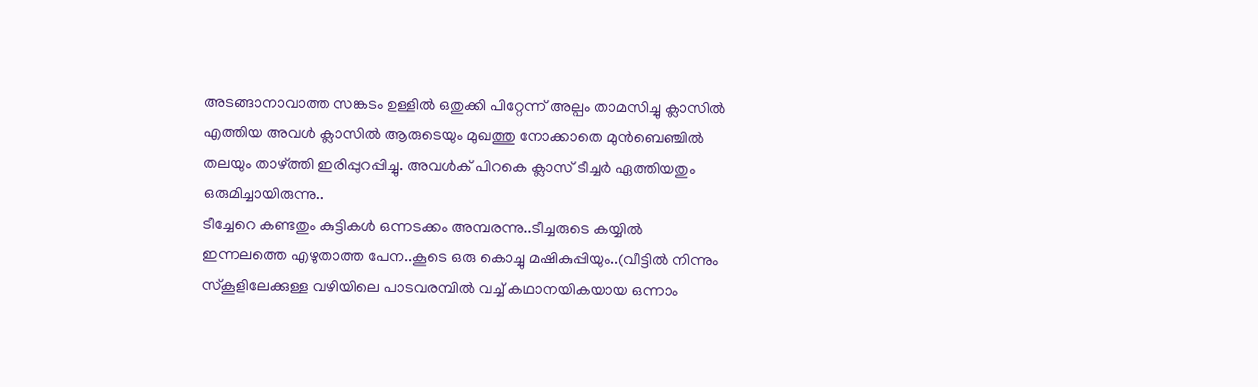അടങ്ങാനാവാത്ത സങ്കടം ഉള്ളിൽ ഒതുക്കി പിറ്റേന്ന് അല്പം താമസിച്ചു ക്ലാസിൽ എത്തിയ അവൾ ക്ലാസിൽ ആരുടെയും മുഖത്തു നോക്കാതെ മുൻബെഞ്ചിൽ തലയും താഴ്ത്തി ഇരിപ്പുറപ്പിച്ചു. അവൾക് പിറകെ ക്ലാസ് ടീച്ചർ ഏത്തിയതും ഒരുമിച്ചായിരുന്നു..
ടീച്ചേറെ കണ്ടതും കുട്ടികൾ ഒന്നടക്കം അമ്പരന്നു..ടീച്ചരുടെ കയ്യിൽ ഇന്നലത്തെ എഴുതാത്ത പേന..കൂടെ ഒരു കൊച്ചു മഷികുപ്പിയും..(വീട്ടിൽ നിന്നും സ്കൂളിലേക്കുള്ള വഴിയിലെ പാടവരമ്പിൽ വച്ച് കഥാനയികയായ ഒന്നാം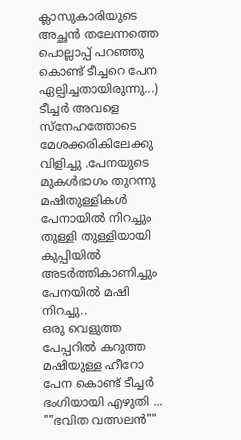ക്ലാസുകാരിയുടെ അച്ഛൻ തലേന്നത്തെ പൊല്ലാപ്പ് പറഞ്ഞു കൊണ്ട് ടീച്ചറെ പേന ഏല്പിച്ചതായിരുന്നു...)
ടീച്ചർ അവളെ സ്നേഹത്തോടെ മേശക്കരികിലേക്കു വിളിച്ചു .പേനയുടെ മുകൾഭാഗം തുറന്നു മഷിതുള്ളികൾ പേനായിൽ നിറച്ചും തുള്ളി തുള്ളിയായി കുപ്പിയിൽ അടർത്തികാണിച്ചും പേനയിൽ മഷി നിറച്ചു..
ഒരു വെളുത്ത പേപ്പറിൽ കറുത്ത മഷിയുള്ള ഹീറോ പേന കൊണ്ട് ടീച്ചർ ഭംഗിയായി എഴുതി ...
""ഭവിത വത്സലൻ""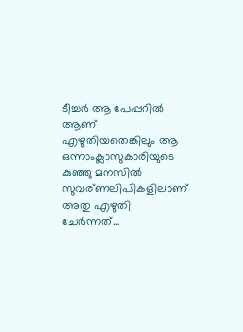ടീച്ചർ ആ പേപ്പറിൽ ആണ് എഴുതിയതെങ്കിലും ആ ഒന്നാംക്ലാസുകാരിയുടെ കുഞ്ഞു മനസിൽ സുവര്ണലിപികളിലാണ് അതു എഴുതി ചേർന്നത്...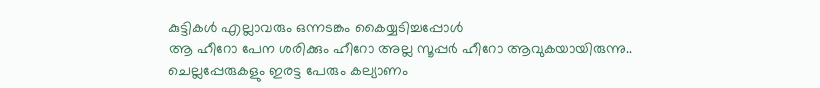കുട്ടികൾ എല്ലാവരും ഒന്നടങ്കം കൈയ്യടിച്ചപ്പോൾ
ആ ഹീറോ പേന ശരിക്കും ഹീറോ അല്ല സൂപ്പർ ഹീറോ ആവുകയായിരുന്നു..
ചെല്ലപ്പേരുകളും ഇരട്ട പേരും കല്യാണം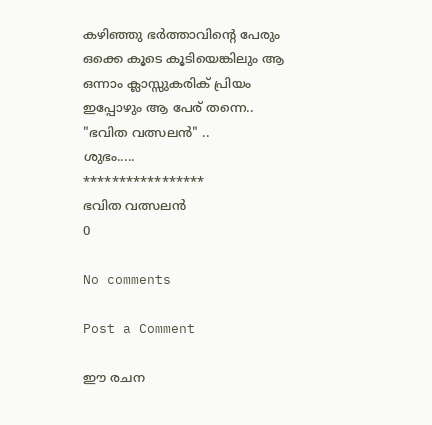കഴിഞ്ഞു ഭർത്താവിന്റെ പേരും ഒക്കെ കൂടെ കൂടിയെങ്കിലും ആ ഒന്നാം ക്ലാസ്സുകരിക് പ്രിയം ഇപ്പോഴും ആ പേര് തന്നെ..
"ഭവിത വത്സലൻ" ..
ശുഭം.....
*****************
ഭവിത വത്സലൻ
0

No comments

Post a Comment

ഈ രചന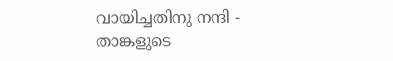വായിച്ചതിനു നന്ദി - താങ്കളുടെ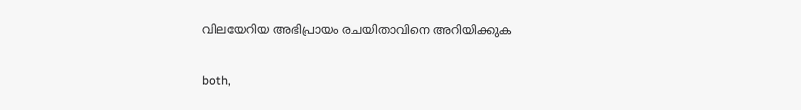വിലയേറിയ അഭിപ്രായം രചയിതാവിനെ അറിയിക്കുക

both,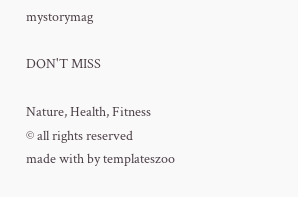mystorymag

DON'T MISS

Nature, Health, Fitness
© all rights reserved
made with by templateszoo